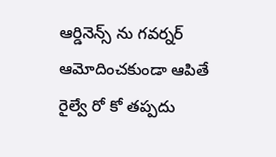ఆర్డినెన్స్ ను గవర్నర్ ఆమోదించకుండా ఆపితే రైల్వే రో కో తప్పదు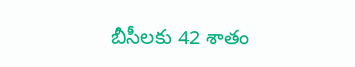బీసీలకు 42 శాతం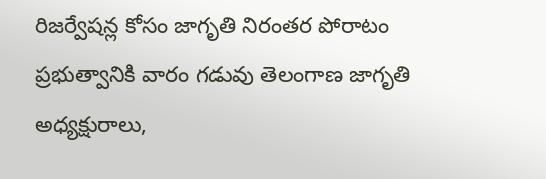రిజర్వేషన్ల కోసం జాగృతి నిరంతర పోరాటం ప్రభుత్వానికి వారం గడువు తెలంగాణ జాగృతి అధ్యక్షురాలు,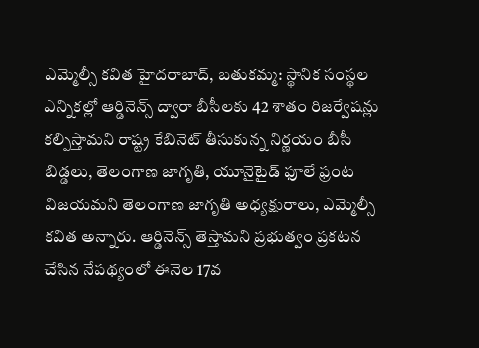ఎమ్మెల్సీ కవిత హైదరాబాద్, బతుకమ్మ: స్థానిక సంస్థల ఎన్నికల్లో ఆర్డినెన్స్ ద్వారా బీసీలకు 42 శాతం రిజర్వేషన్లు కల్పిస్తామని రాష్ట్ర కేబినెట్ తీసుకున్న నిర్ణయం బీసీ బిడ్డలు, తెలంగాణ జాగృతి, యూనైటైడ్ ఫూలే ఫ్రంట విజయమని తెలంగాణ జాగృతి అధ్యక్షురాలు, ఎమ్మెల్సీ కవిత అన్నారు. ఆర్డినెన్స్ తెస్తామని ప్రభుత్వం ప్రకటన చేసిన నేపథ్యంలో ఈనెల 17వ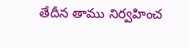తేదీన తాము నిర్వహించ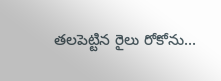తలపెట్టిన రైలు రోకోను...